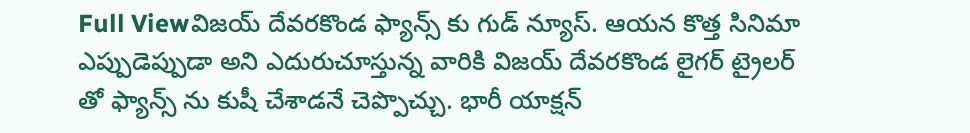Full Viewవిజయ్ దేవరకొండ ఫ్యాన్స్ కు గుడ్ న్యూస్. ఆయన కొత్త సినిమా ఎప్పుడెప్పుడా అని ఎదురుచూస్తున్న వారికి విజయ్ దేవరకొండ లైగర్ ట్రైలర్ తో ఫ్యాన్స్ ను కుషీ చేశాడనే చెప్పొచ్చు. భారీ యాక్షన్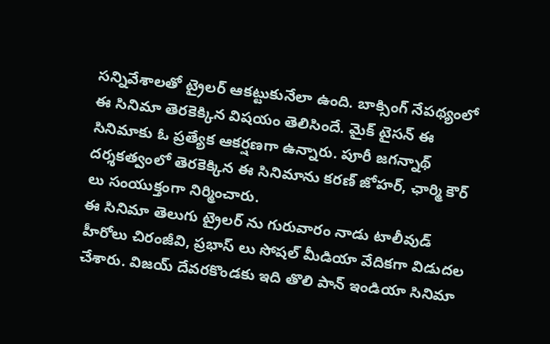సన్నివేశాలతో ట్రైలర్ ఆకట్టుకునేలా ఉంది. బాక్సింగ్ నేపథ్యంలో ఈ సినిమా తెరకెక్కిన విషయం తెలిసిందే. మైక్ టైసన్ ఈ సినిమాకు ఓ ప్రత్యేక ఆకర్షణగా ఉన్నారు. పూరీ జగన్నాథ్ దర్శకత్వంలో తెరకెక్కిన ఈ సినిమాను కరణ్ జోహర్, ఛార్మి కౌర్ లు సంయుక్తంగా నిర్మించారు.
ఈ సినిమా తెలుగు ట్రైలర్ ను గురువారం నాడు టాలీవుడ్ హీరోలు చిరంజీవి, ప్రభాస్ లు సోషల్ మీడియా వేదికగా విడుదల చేశారు. విజయ్ దేవరకొండకు ఇది తొలి పాన్ ఇండియా సినిమా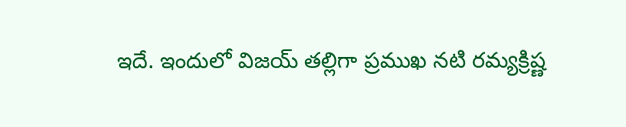ఇదే. ఇందులో విజయ్ తల్లిగా ప్రముఖ నటి రమ్యక్రిష్ణ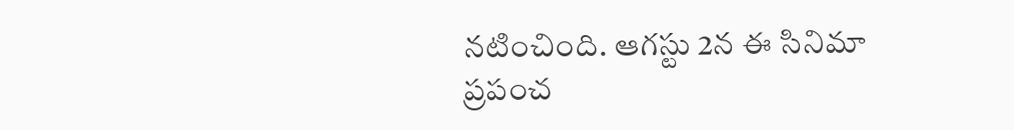నటించింది. ఆగస్టు 2న ఈ సినిమా ప్రపంచ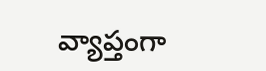వ్యాప్తంగా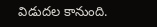విడుదల కానుంది.